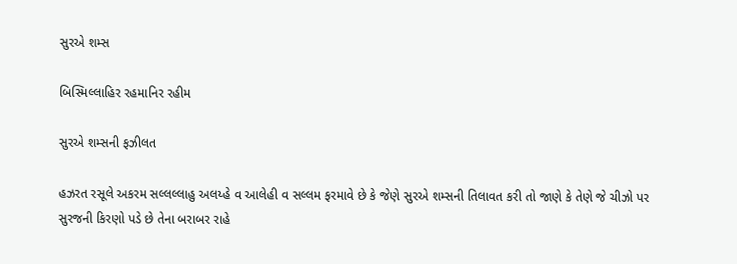સુરએ શમ્સ

બિસ્મિલ્લાહિર રહમાનિર રહીમ

સુરએ શમ્સની ફઝીલત

હઝરત રસૂલે અકરમ સલ્લલ્લાહુ અલય્હે વ આલેહી વ સલ્લમ ફરમાવે છે કે જેણે સુરએ શમ્સની તિલાવત કરી તો જાણે કે તેણે જે ચીઝો પર સુરજની કિરણો પડે છે તેના બરાબર રાહે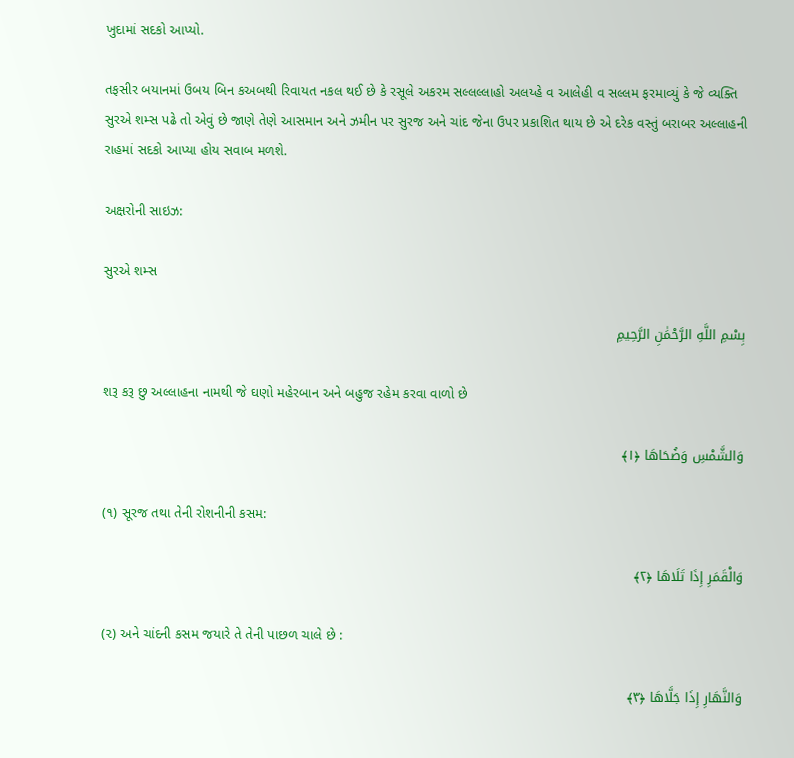ખુદામાં સદકો આપ્યો.

તફસીર બયાનમાં ઉબય બિન કઅબથી રિવાયત નકલ થઈ છે કે રસૂલે અકરમ સલ્લલ્લાહો અલય્હે વ આલેહી વ સલ્લમ ફરમાવ્યું કે જે વ્યક્તિ સુરએ શમ્સ પઢે તો એવું છે જાણે તેણે આસમાન અને ઝમીન પર સુરજ અને ચાંદ જેના ઉપર પ્રકાશિત થાય છે એ દરેક વસ્તું બરાબર અલ્લાહની રાહમાં સદકો આપ્યા હોય સવાબ મળશે.

અક્ષરોની સાઇઝ:

સુરએ શમ્સ

بِسْمِ اللَّهِ الرَّحْمَٰنِ الرَّحِيمِ

શરૂ કરૂ છુ અલ્લાહના નામથી જે ઘણો મહેરબાન અને બહુજ રહેમ કરવા વાળો છે

وَالشَّمْسِ وَضُحَاهَا ﴿١﴾

(૧) સૂરજ તથા તેની રોશનીની કસમ:

وَالْقَمَرِ إِذَا تَلَاهَا ﴿٢﴾

(૨) અને ચાંદની કસમ જયારે તે તેની પાછળ ચાલે છે :

وَالنَّهَارِ إِذَا جَلَّاهَا ﴿٣﴾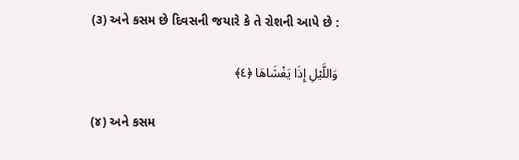(૩) અને કસમ છે દિવસની જયારે કે તે રોશની આપે છે :

وَاللَّيْلِ إِذَا يَغْشَاهَا ﴿٤﴾

(૪) અને કસમ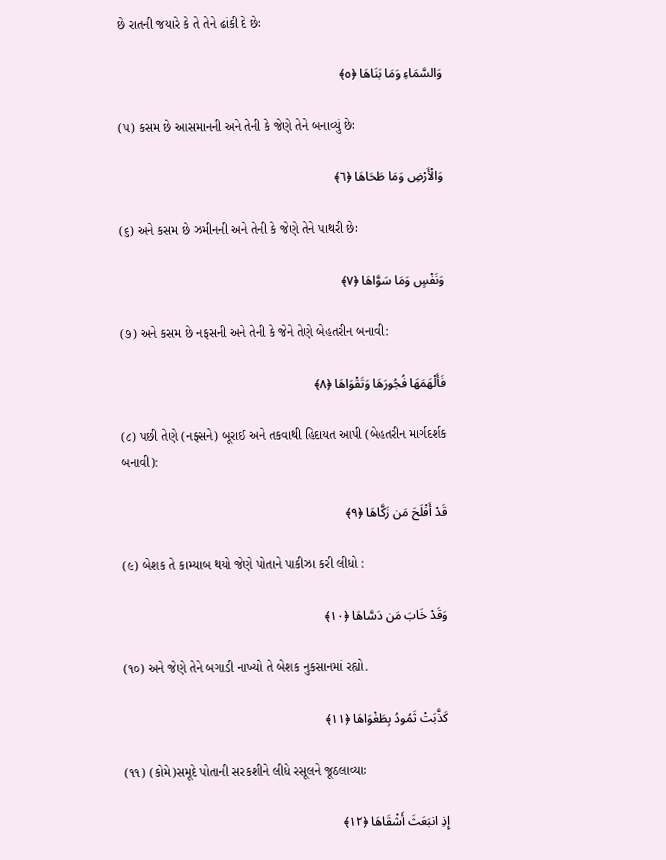છે રાતની જયારે કે તે તેને ઢાંકી દે છેઃ

وَالسَّمَاءِ وَمَا بَنَاهَا ﴿٥﴾

(૫) કસમ છે આસમાનની અને તેની કે જેણે તેને બનાવ્યું છેઃ

وَالْأَرْضِ وَمَا طَحَاهَا ﴿٦﴾

(૬) અને કસમ છે ઝમીનની અને તેની કે જેણે તેને પાથરી છેઃ

وَنَفْسٍ وَمَا سَوَّاهَا ﴿٧﴾

(૭) અને કસમ છે નફસની અને તેની કે જેને તેણે બેહતરીન બનાવી:

فَأَلْهَمَهَا فُجُورَهَا وَتَقْوَاهَا ﴿٨﴾

(૮) પછી તેણે (નફ્સને) બૂરાઈ અને તકવાથી હિદાયત આપી (બેહતરીન માર્ગદર્શક બનાવી):

قَدْ أَفْلَحَ مَن زَكَّاهَا ﴿٩﴾

(૯) બેશક તે કામ્યાબ થયો જેણે પોતાને પાકીઝા કરી લીધો :

وَقَدْ خَابَ مَن دَسَّاهَا ﴿١٠﴾

(૧૦) અને જેણે તેને બગાડી નાખ્યો તે બેશક નુકસાનમાં રહ્યો.

كَذَّبَتْ ثَمُودُ بِطَغْوَاهَا ﴿١١﴾

(૧૧) (કોમે)સમૂદે પોતાની સરકશીને લીધે રસૂલને જૂઠલાવ્યાઃ

إِذِ انبَعَثَ أَشْقَاهَا ﴿١٢﴾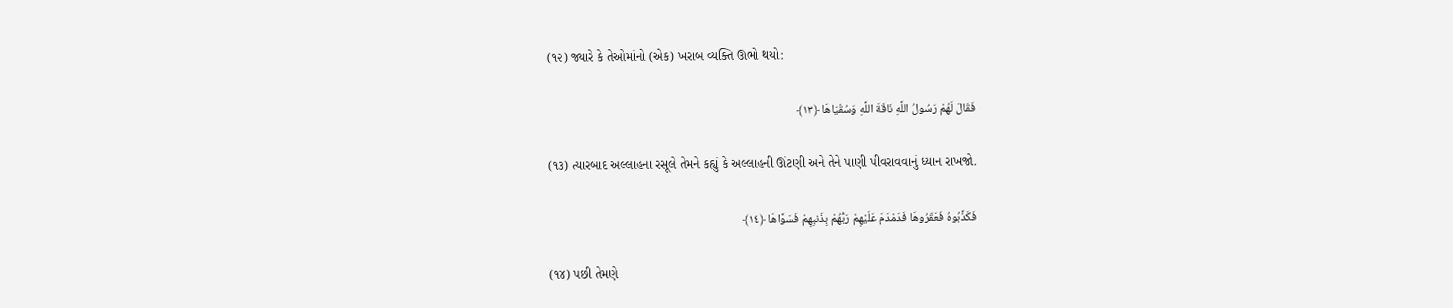(૧૨) જ્યારે કે તેઓમાંનો (એક) ખરાબ વ્યક્તિ ઊભો થયો:

فَقَالَ لَهُمْ رَسُولُ اللَّهِ نَاقَةَ اللَّهِ وَسُقْيَاهَا ﴿١٣﴾

(૧૩) ત્યારબાદ અલ્લાહના રસૂલે તેમને કહ્યું કે અલ્લાહની ઊંટણી અને તેને પાણી પીવરાવવાનું ધ્યાન રાખજો.

فَكَذَّبُوهُ فَعَقَرُوهَا فَدَمْدَمَ عَلَيْهِمْ رَبُّهُمْ بِذَنبِهِمْ فَسَوَّاهَا ﴿١٤﴾

(૧૪) પછી તેમણે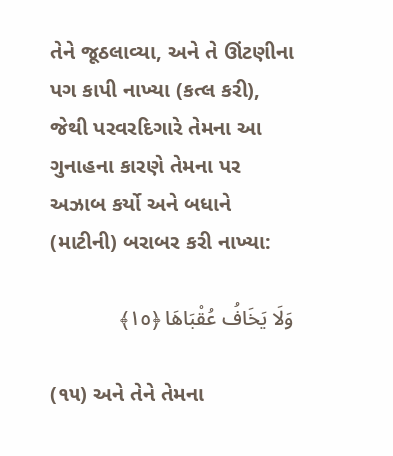તેને જૂઠલાવ્યા, અને તે ઊંટણીના પગ કાપી નાખ્યા (કત્લ કરી), જેથી પરવરદિગારે તેમના આ ગુનાહના કારણે તેમના પર અઝાબ કર્યો અને બધાને (માટીની) બરાબર કરી નાખ્યા:

وَلَا يَخَافُ عُقْبَاهَا ﴿١٥﴾

(૧૫) અને તેને તેમના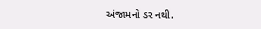અંજામનો ડર નથી.